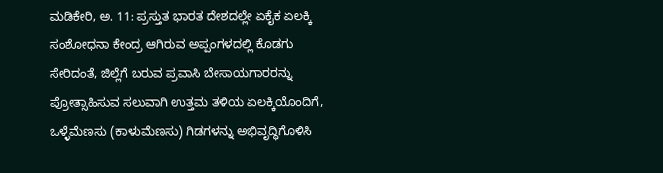ಮಡಿಕೇರಿ, ಅ. 11: ಪ್ರಸ್ತುತ ಭಾರತ ದೇಶದಲ್ಲೇ ಏಕೈಕ ಏಲಕ್ಕಿ ಸಂಶೋಧನಾ ಕೇಂದ್ರ ಆಗಿರುವ ಅಪ್ಪಂಗಳದಲ್ಲಿ ಕೊಡಗು ಸೇರಿದಂತೆ, ಜಿಲ್ಲೆಗೆ ಬರುವ ಪ್ರವಾಸಿ ಬೇಸಾಯಗಾರರನ್ನು ಪ್ರೋತ್ಸಾಹಿಸುವ ಸಲುವಾಗಿ ಉತ್ತಮ ತಳಿಯ ಏಲಕ್ಕಿಯೊಂದಿಗೆ, ಒಳ್ಳೆಮೆಣಸು (ಕಾಳುಮೆಣಸು) ಗಿಡಗಳನ್ನು ಅಭಿವೃದ್ಧಿಗೊಳಿಸಿ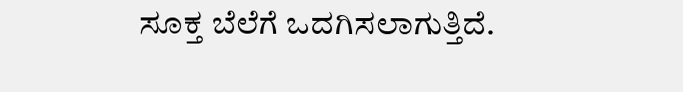ಸೂಕ್ತ ಬೆಲೆಗೆ ಒದಗಿಸಲಾಗುತ್ತಿದೆ.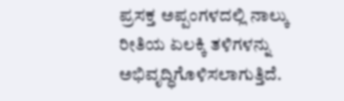ಪ್ರಸಕ್ತ ಅಪ್ಪಂಗಳದಲ್ಲಿ ನಾಲ್ಕು ರೀತಿಯ ಏಲಕ್ಕಿ ತಳಿಗಳನ್ನು ಅಭಿವೃದ್ಧಿಗೊಳಿಸಲಾಗುತ್ತಿದೆ.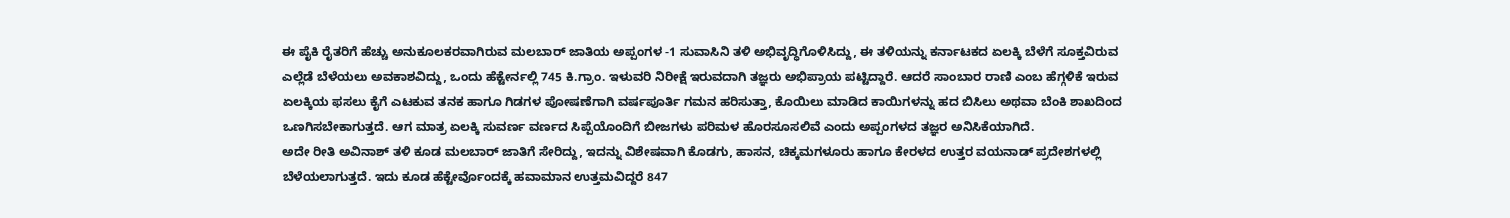ಈ ಪೈಕಿ ರೈತರಿಗೆ ಹೆಚ್ಚು ಅನುಕೂಲಕರವಾಗಿರುವ ಮಲಬಾರ್ ಜಾತಿಯ ಅಪ್ಪಂಗಳ -1 ಸುವಾಸಿನಿ ತಳಿ ಅಭಿವೃದ್ಧಿಗೊಳಿಸಿದ್ದು, ಈ ತಳಿಯನ್ನು ಕರ್ನಾಟಕದ ಏಲಕ್ಕಿ ಬೆಳೆಗೆ ಸೂಕ್ತವಿರುವ ಎಲ್ಲೆಡೆ ಬೆಳೆಯಲು ಅವಕಾಶವಿದ್ದು, ಒಂದು ಹೆಕ್ಟೇರ್ನಲ್ಲಿ 745 ಕಿ.ಗ್ರಾಂ. ಇಳುವರಿ ನಿರೀಕ್ಷೆ ಇರುವದಾಗಿ ತಜ್ಞರು ಅಭಿಪ್ರಾಯ ಪಟ್ಟಿದ್ದಾರೆ. ಆದರೆ ಸಾಂಬಾರ ರಾಣಿ ಎಂಬ ಹೆಗ್ಗಳಿಕೆ ಇರುವ ಏಲಕ್ಕಿಯ ಫಸಲು ಕೈಗೆ ಎಟಕುವ ತನಕ ಹಾಗೂ ಗಿಡಗಳ ಪೋಷಣೆಗಾಗಿ ವರ್ಷಪೂರ್ತಿ ಗಮನ ಹರಿಸುತ್ತಾ, ಕೊಯಿಲು ಮಾಡಿದ ಕಾಯಿಗಳನ್ನು ಹದ ಬಿಸಿಲು ಅಥವಾ ಬೆಂಕಿ ಶಾಖದಿಂದ ಒಣಗಿಸಬೇಕಾಗುತ್ತದೆ. ಆಗ ಮಾತ್ರ ಏಲಕ್ಕಿ ಸುವರ್ಣ ವರ್ಣದ ಸಿಪ್ಪೆಯೊಂದಿಗೆ ಬೀಜಗಳು ಪರಿಮಳ ಹೊರಸೂಸಲಿವೆ ಎಂದು ಅಪ್ಪಂಗಳದ ತಜ್ಞರ ಅನಿಸಿಕೆಯಾಗಿದೆ.
ಅದೇ ರೀತಿ ಅವಿನಾಶ್ ತಳಿ ಕೂಡ ಮಲಬಾರ್ ಜಾತಿಗೆ ಸೇರಿದ್ದು, ಇದನ್ನು ವಿಶೇಷವಾಗಿ ಕೊಡಗು, ಹಾಸನ, ಚಿಕ್ಕಮಗಳೂರು ಹಾಗೂ ಕೇರಳದ ಉತ್ತರ ವಯನಾಡ್ ಪ್ರದೇಶಗಳಲ್ಲಿ ಬೆಳೆಯಲಾಗುತ್ತದೆ. ಇದು ಕೂಡ ಹೆಕ್ಟೇರ್ವೊಂದಕ್ಕೆ ಹವಾಮಾನ ಉತ್ತಮವಿದ್ದರೆ 847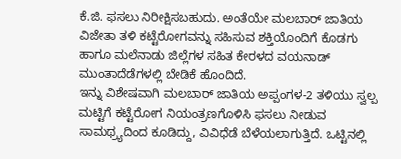ಕೆ.ಜಿ. ಫಸಲು ನಿರೀಕ್ಷಿಸಬಹುದು. ಅಂತೆಯೇ ಮಲಬಾರ್ ಜಾತಿಯ ವಿಜೇತಾ ತಳಿ ಕಟ್ಟೆರೋಗವನ್ನು ಸಹಿಸುವ ಶಕ್ತಿಯೊಂದಿಗೆ ಕೊಡಗು ಹಾಗೂ ಮಲೆನಾಡು ಜಿಲ್ಲೆಗಳ ಸಹಿತ ಕೇರಳದ ವಯನಾಡ್ ಮುಂತಾದೆಡೆಗಳಲ್ಲಿ ಬೇಡಿಕೆ ಹೊಂದಿದೆ.
ಇನ್ನು ವಿಶೇಷವಾಗಿ ಮಲಬಾರ್ ಜಾತಿಯ ಅಪ್ಪಂಗಳ-2 ತಳಿಯು ಸ್ವಲ್ಪ ಮಟ್ಟಿಗೆ ಕಟ್ಟೆರೋಗ ನಿಯಂತ್ರಣಗೊಳಿಸಿ ಫಸಲು ನೀಡುವ ಸಾಮಥ್ರ್ಯದಿಂದ ಕೂಡಿದ್ದು, ವಿವಿಧೆಡೆ ಬೆಳೆಯಲಾಗುತ್ತಿದೆ. ಒಟ್ಟಿನಲ್ಲಿ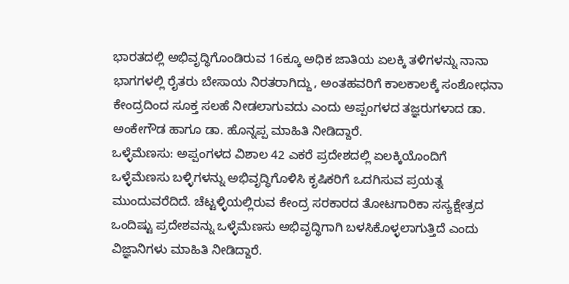ಭಾರತದಲ್ಲಿ ಅಭಿವೃದ್ಧಿಗೊಂಡಿರುವ 16ಕ್ಕೂ ಅಧಿಕ ಜಾತಿಯ ಏಲಕ್ಕಿ ತಳಿಗಳನ್ನು ನಾನಾ ಭಾಗಗಳಲ್ಲಿ ರೈತರು ಬೇಸಾಯ ನಿರತರಾಗಿದ್ದು, ಅಂತಹವರಿಗೆ ಕಾಲಕಾಲಕ್ಕೆ ಸಂಶೋಧನಾ ಕೇಂದ್ರದಿಂದ ಸೂಕ್ತ ಸಲಹೆ ನೀಡಲಾಗುವದು ಎಂದು ಅಪ್ಪಂಗಳದ ತಜ್ಞರುಗಳಾದ ಡಾ. ಅಂಕೇಗೌಡ ಹಾಗೂ ಡಾ. ಹೊನ್ನಪ್ಪ ಮಾಹಿತಿ ನೀಡಿದ್ದಾರೆ.
ಒಳ್ಳೆಮೆಣಸು: ಅಪ್ಪಂಗಳದ ವಿಶಾಲ 42 ಎಕರೆ ಪ್ರದೇಶದಲ್ಲಿ ಏಲಕ್ಕಿಯೊಂದಿಗೆ ಒಳ್ಳೆಮೆಣಸು ಬಳ್ಳಿಗಳನ್ನು ಅಭಿವೃದ್ಧಿಗೊಳಿಸಿ ಕೃಷಿಕರಿಗೆ ಒದಗಿಸುವ ಪ್ರಯತ್ನ ಮುಂದುವರೆದಿದೆ. ಚೆಟ್ಟಳ್ಳಿಯಲ್ಲಿರುವ ಕೇಂದ್ರ ಸರಕಾರದ ತೋಟಗಾರಿಕಾ ಸಸ್ಯಕ್ಷೇತ್ರದ ಒಂದಿಷ್ಟು ಪ್ರದೇಶವನ್ನು ಒಳ್ಳೆಮೆಣಸು ಅಭಿವೃದ್ಧಿಗಾಗಿ ಬಳಸಿಕೊಳ್ಳಲಾಗುತ್ತಿದೆ ಎಂದು ವಿಜ್ಞಾನಿಗಳು ಮಾಹಿತಿ ನೀಡಿದ್ದಾರೆ.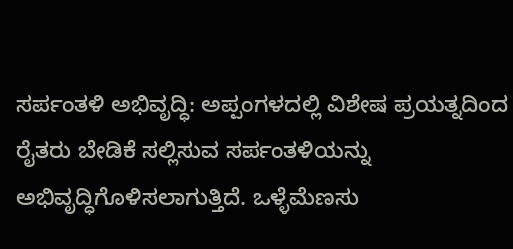ಸರ್ಪಂತಳಿ ಅಭಿವೃದ್ಧಿ: ಅಪ್ಪಂಗಳದಲ್ಲಿ ವಿಶೇಷ ಪ್ರಯತ್ನದಿಂದ ರೈತರು ಬೇಡಿಕೆ ಸಲ್ಲಿಸುವ ಸರ್ಪಂತಳಿಯನ್ನು ಅಭಿವೃದ್ಧಿಗೊಳಿಸಲಾಗುತ್ತಿದೆ. ಒಳ್ಳೆಮೆಣಸು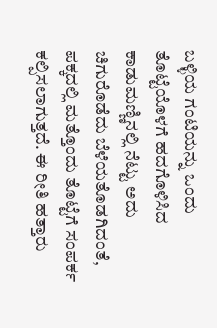ಬಳ್ಳಿಯ ಗಂಟಿಯನ್ನು ಒಂದು ತೊಟ್ಟೆಯೊಳಗೆ ಹದಗೊಳಿಸಿದ ಕಾಡುಮಣ್ಣಿನಲ್ಲಿ ನೆಟ್ಟು ಅದು ಚಿಗುರೊಡೆದು ಬೆಳೆಯತೊಡಗಿದಂತೆ, ಪಕ್ಕದಲ್ಲಿ ಮತ್ತೊಂದು ತೊಟ್ಟೆಗೆ ಸಂಪರ್ಕ ಕಲ್ಪಿಸಲಾಗುತ್ತದೆ. ಈ ರೀತಿ ಹತ್ತಾರು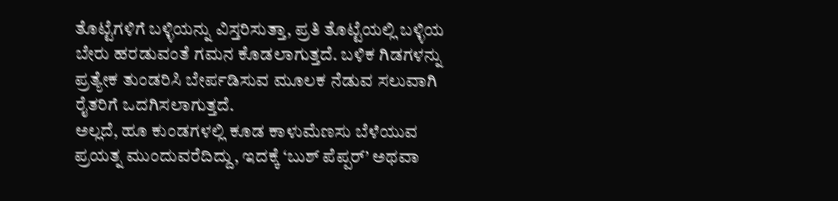ತೊಟ್ಟೆಗಳಿಗೆ ಬಳ್ಳಿಯನ್ನು ವಿಸ್ತರಿಸುತ್ತಾ, ಪ್ರತಿ ತೊಟ್ಟೆಯಲ್ಲಿ ಬಳ್ಳಿಯ ಬೇರು ಹರಡುವಂತೆ ಗಮನ ಕೊಡಲಾಗುತ್ತದೆ. ಬಳಿಕ ಗಿಡಗಳನ್ನು ಪ್ರತ್ಯೇಕ ತುಂಡರಿಸಿ ಬೇರ್ಪಡಿಸುವ ಮೂಲಕ ನೆಡುವ ಸಲುವಾಗಿ ರೈತರಿಗೆ ಒದಗಿಸಲಾಗುತ್ತದೆ.
ಅಲ್ಲದೆ, ಹೂ ಕುಂಡಗಳಲ್ಲಿ ಕೂಡ ಕಾಳುಮೆಣಸು ಬೆಳೆಯುವ ಪ್ರಯತ್ನ ಮುಂದುವರೆದಿದ್ದು, ಇದಕ್ಕೆ ‘ಬುಶ್ ಪೆಪ್ಪರ್’ ಅಥವಾ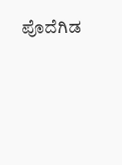ಪೊದೆಗಿಡ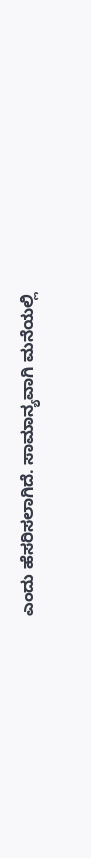ಎಂದು ಹೆಸರಿಸಲಾಗಿದೆ. ಸಾಮಾನ್ಯವಾಗಿ ಮನೆಯಲ್ಲಿ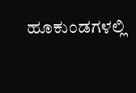ಹೂಕುಂಡಗಳಲ್ಲಿ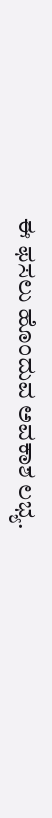ಈ ಫಸಲು ಹೊಂದುವ ಅವಕಾಶ ಲಭ್ಯ.